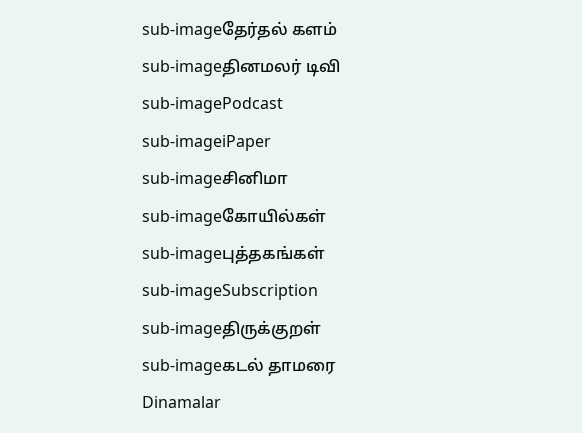sub-imageதேர்தல் களம்
sub-imageதினமலர் டிவி
sub-imagePodcast
sub-imageiPaper
sub-imageசினிமா
sub-imageகோயில்கள்
sub-imageபுத்தகங்கள்
sub-imageSubscription
sub-imageதிருக்குறள்
sub-imageகடல் தாமரை
Dinamalar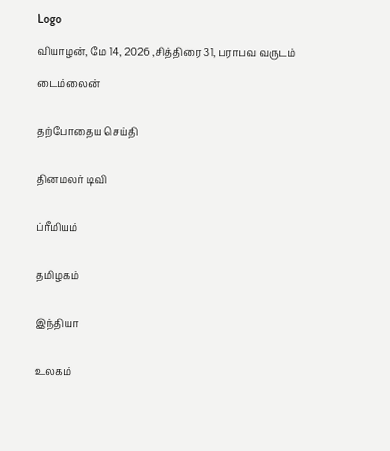Logo

வியாழன், மே 14, 2026 ,சித்திரை 31, பராபவ வருடம்

டைம்லைன்


தற்போதைய செய்தி


தினமலர் டிவி


ப்ரீமியம்


தமிழகம்


இந்தியா


உலகம்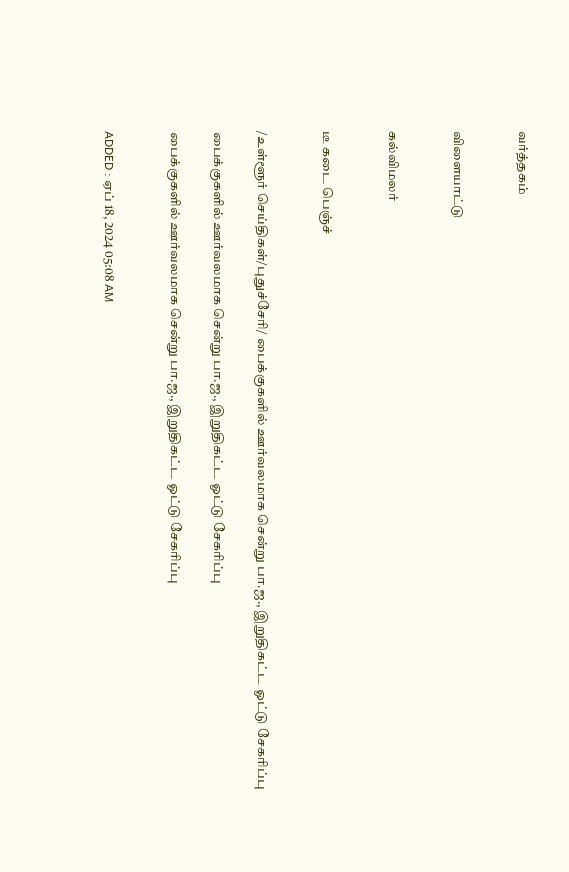வர்த்தகம்


விளையாட்டு


கல்விமலர்


டீ கடை பெஞ்ச்


/உள்ளூர் செய்திகள்/புதுச்சேரி/ பைக்குகளில் ஊர்வலமாக சென்று பா.ஜ., இறுதிகட்ட ஓட்டு சேகரிப்பு

பைக்குகளில் ஊர்வலமாக சென்று பா.ஜ., இறுதிகட்ட ஓட்டு சேகரிப்பு

பைக்குகளில் ஊர்வலமாக சென்று பா.ஜ., இறுதிகட்ட ஓட்டு சேகரிப்பு


ADDED : ஏப் 18, 2024 05:08 AM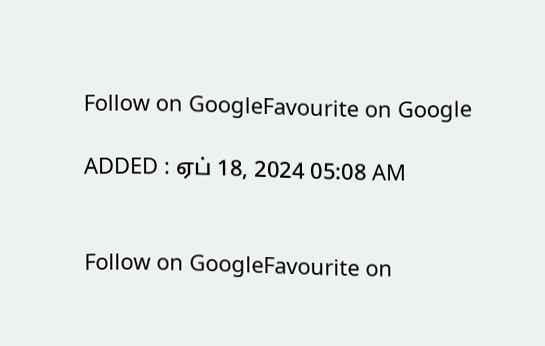Follow on GoogleFavourite on Google

ADDED : ஏப் 18, 2024 05:08 AM


Follow on GoogleFavourite on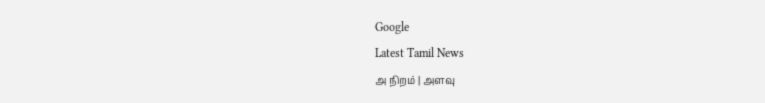Google
Latest Tamil News
அ நிறம் | அளவு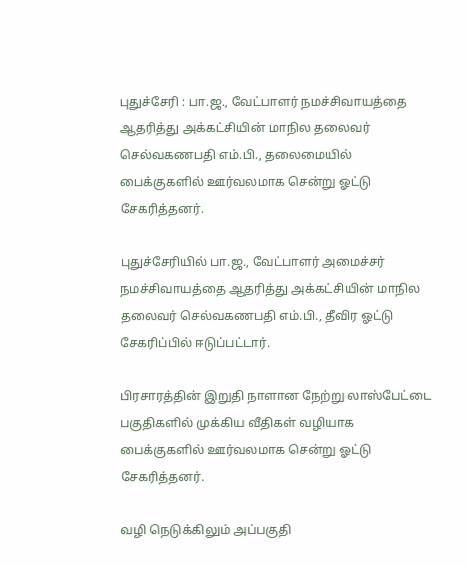புதுச்சேரி : பா.ஜ., வேட்பாளர் நமச்சிவாயத்தை ஆதரித்து அக்கட்சியின் மாநில தலைவர் செல்வகணபதி எம்.பி., தலைமையில் பைக்குகளில் ஊர்வலமாக சென்று ஓட்டு சேகரித்தனர்.

புதுச்சேரியில் பா.ஜ., வேட்பாளர் அமைச்சர் நமச்சிவாயத்தை ஆதரித்து அக்கட்சியின் மாநில தலைவர் செல்வகணபதி எம்.பி., தீவிர ஓட்டு சேகரிப்பில் ஈடுப்பட்டார்.

பிரசாரத்தின் இறுதி நாளான நேற்று லாஸ்பேட்டை பகுதிகளில் முக்கிய வீதிகள் வழியாக பைக்குகளில் ஊர்வலமாக சென்று ஓட்டு சேகரித்தனர்.

வழி நெடுக்கிலும் அப்பகுதி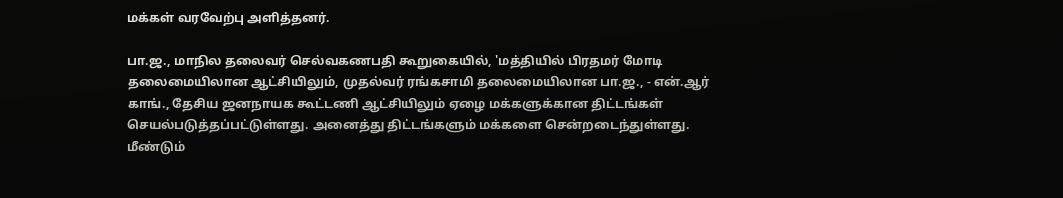மக்கள் வரவேற்பு அளித்தனர்.

பா.ஜ., மாநில தலைவர் செல்வகணபதி கூறுகையில், 'மத்தியில் பிரதமர் மோடி தலைமையிலான ஆட்சியிலும், முதல்வர் ரங்கசாமி தலைமையிலான பா.ஜ., - என்.ஆர் காங்., தேசிய ஜனநாயக கூட்டணி ஆட்சியிலும் ஏழை மக்களுக்கான திட்டங்கள் செயல்படுத்தப்பட்டுள்ளது. அனைத்து திட்டங்களும் மக்களை சென்றடைந்துள்ளது. மீண்டும்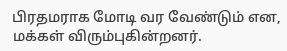பிரதமராக மோடி வர வேண்டும் என, மக்கள் விரும்புகின்றனர்.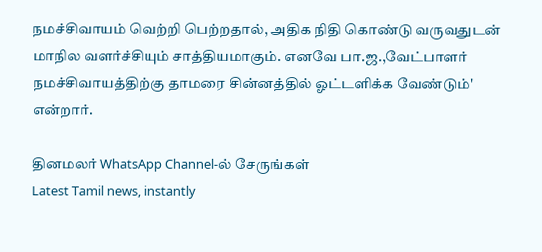நமச்சிவாயம் வெற்றி பெற்றதால், அதிக நிதி கொண்டு வருவதுடன் மாநில வளர்ச்சியும் சாத்தியமாகும். எனவே பா.ஜ.,வேட்பாளர் நமச்சிவாயத்திற்கு தாமரை சின்னத்தில் ஓட்டளிக்க வேண்டும்' என்றார்.

தினமலர் WhatsApp Channel-ல் சேருங்கள்
Latest Tamil news, instantly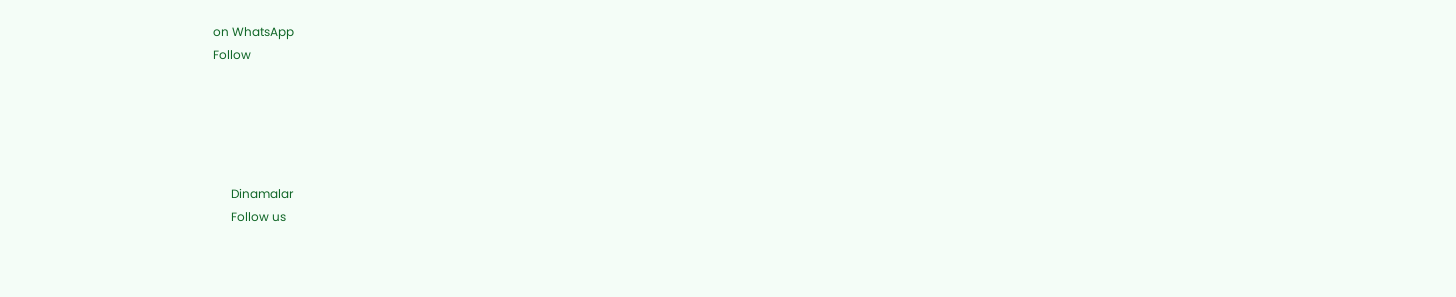on WhatsApp
Follow





      Dinamalar
      Follow us